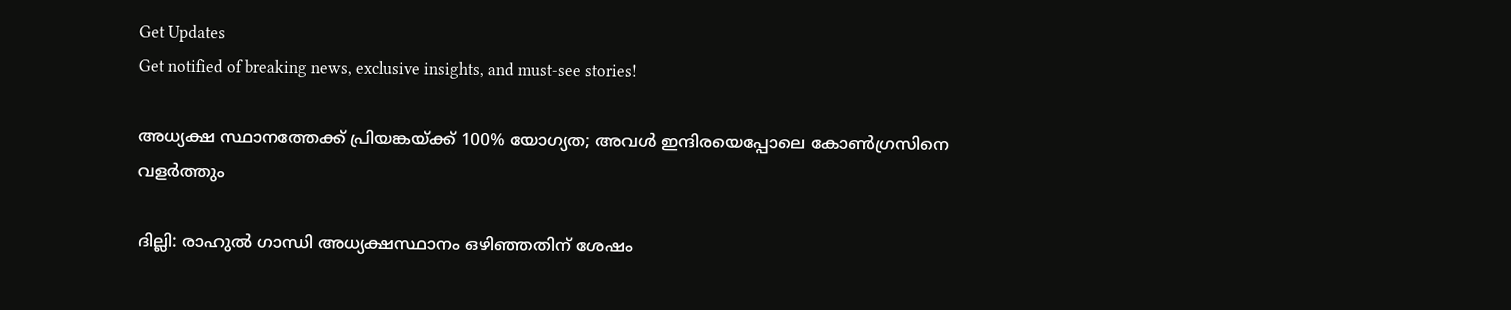Get Updates
Get notified of breaking news, exclusive insights, and must-see stories!

അധ്യക്ഷ സ്ഥാനത്തേക്ക് പ്രിയങ്കയ്ക്ക് 100% യോഗ്യത; അവള്‍ ഇന്ദിരയെപ്പോലെ കോണ്‍ഗ്രസിനെ വളര്‍ത്തും

ദില്ലി: രാഹുല്‍ ഗാന്ധി അധ്യക്ഷസ്ഥാനം ഒഴിഞ്ഞതിന് ശേഷം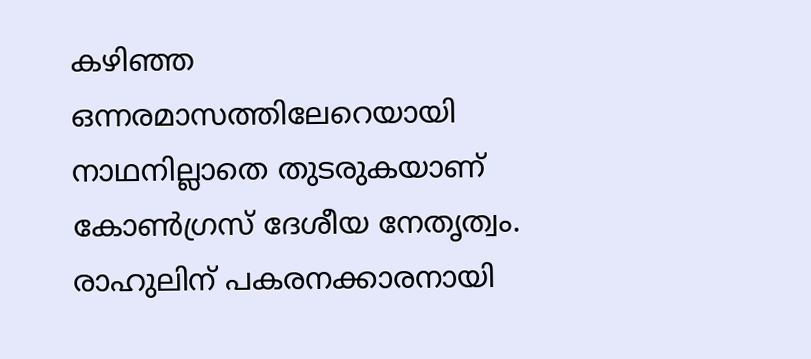കഴിഞ്ഞ ഒന്നരമാസത്തിലേറെയായി നാഥനില്ലാതെ തുടരുകയാണ് കോണ്‍ഗ്രസ് ദേശീയ നേതൃത്വം. രാഹുലിന് പകരനക്കാരനായി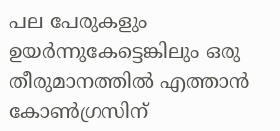പല പേരുകളും ഉയര്‍ന്നുകേട്ടെങ്കിലും ഒരു തീരുമാനത്തില്‍ എത്താന്‍ കോണ്‍ഗ്രസിന്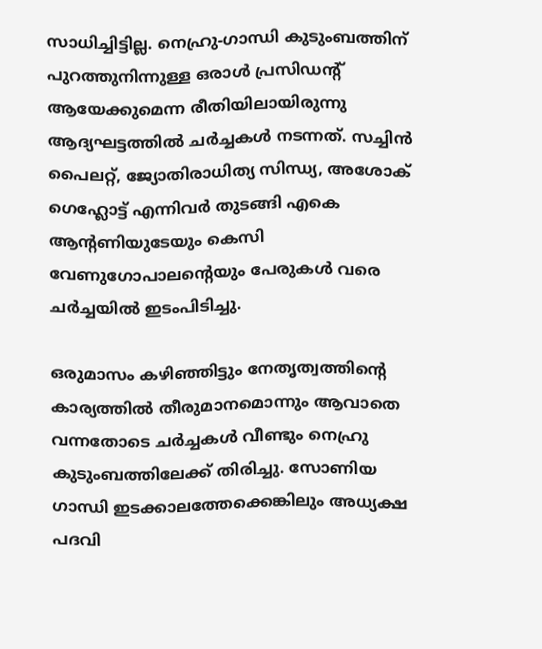സാധിച്ചിട്ടില്ല. നെഹ്രു-ഗാന്ധി കുടുംബത്തിന് പുറത്തുനിന്നുള്ള ഒരാള്‍ പ്രസിഡന്‍റ് ആയേക്കുമെന്ന രീതിയിലായിരുന്നു ആദ്യഘട്ടത്തില്‍ ചര്‍ച്ചകള്‍ നടന്നത്. സച്ചിന്‍ പൈലറ്റ്, ജ്യോതിരാധിത്യ സിന്ധ്യ, അശോക് ഗെഹ്ലോട്ട് എന്നിവര്‍ തുടങ്ങി എകെ ആന്‍റണിയുടേയും കെസി വേണുഗോപാലന്‍റെയും പേരുകള്‍ വരെ ചര്‍ച്ചയില്‍ ഇടംപിടിച്ചു.

ഒരുമാസം കഴിഞ്ഞിട്ടും നേതൃത്വത്തിന്‍റെ കാര്യത്തില്‍ തീരുമാനമൊന്നും ആവാതെ വന്നതോടെ ചര്‍ച്ചകള്‍ വീണ്ടും നെഹ്രു കുടുംബത്തിലേക്ക് തിരിച്ചു. സോണിയ ഗാന്ധി ഇടക്കാലത്തേക്കെങ്കിലും അധ്യക്ഷ പദവി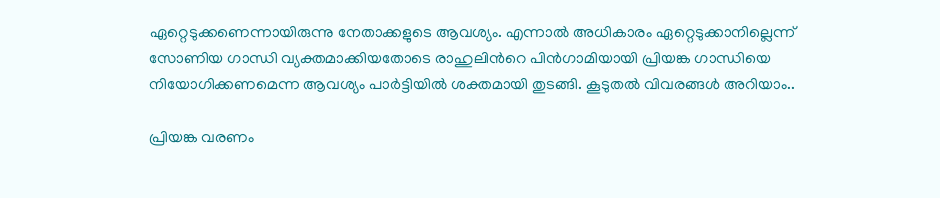ഏറ്റെടുക്കണെന്നായിരുന്നു നേതാക്കളുടെ ആവശ്യം. എന്നാല്‍ അധികാരം ഏറ്റെടുക്കാനില്ലെന്ന് സോണിയ ഗാന്ധി വ്യക്തമാക്കിയതോടെ രാഹുലിന്‍റെ പിന്‍ഗാമിയായി പ്രിയങ്ക ഗാന്ധിയെ നിയോഗിക്കണമെന്ന ആവശ്യം പാര്‍ട്ടിയില്‍ ശക്തമായി തുടങ്ങി. കൂടുതല്‍ വിവരങ്ങള്‍ അറിയാം..

പ്രിയങ്ക വരണം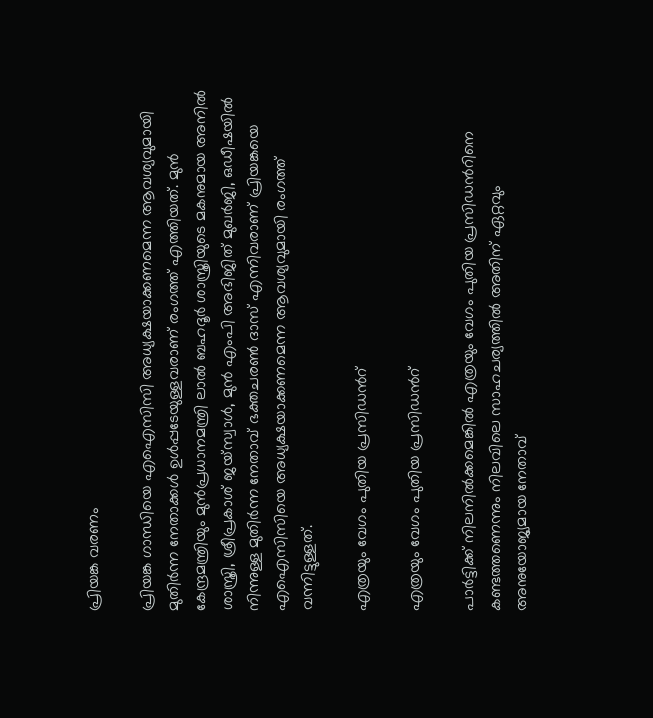പ്രിയങ്ക വരണം

പ്രിയങ്ക ഗാന്ധിയെ എഐസിസി അധ്യക്ഷയാക്കണമെന്ന ആവശ്യവുമായി മുതിര്‍ന്ന നേതാക്കള്‍ ഉള്‍പ്പടേയുള്ളവരാണ് രംഗത്ത് എത്തിയത്. മുന്‍ കേന്ദ്രമന്ത്രിയും മുന്‍പ്രധാനമന്ത്രി ലാല്‍ ബഹദൂര്‍ ശാസ്ത്രിയുടെ മകനുമായ അനില്‍ ശാസ്ത്രി, ശ്രീപ്രകാശ് ജയ്സ്വാള്‍, മുന്‍ എംപി അഭിജിത് മുഖര്‍ജി, ഒഡീഷയില്‍ നിന്നുള്ള മുതിര്‍ന്ന നേതാവ് ഭക്തചരണ്‍ ദാസ് എന്നിവരാണ് പ്രിയങ്കയെ എഐസിസിയെ അധ്യക്ഷയാക്കണമെന്ന ആവശ്യവുമായി രംഗത്ത് വന്നിട്ടുള്ളത്.

എത്രയും വേഗം പുതിയ പ്രസിഡന്‍റ്

എത്രയും വേഗം പുതിയ പ്രസിഡന്‍റ്

പാര്‍ട്ടിക്ക് നിലനില്‍ക്കമെങ്കില്‍ എത്രയും വേഗം പുതിയ പ്രസിഡന്‍റിനെ കണ്ടത്തണെന്നും നിലവിലെ സാഹചര്യത്തില്‍ അതിന് ഏറ്റവും അനുയോജ്യമായ നേതാവ്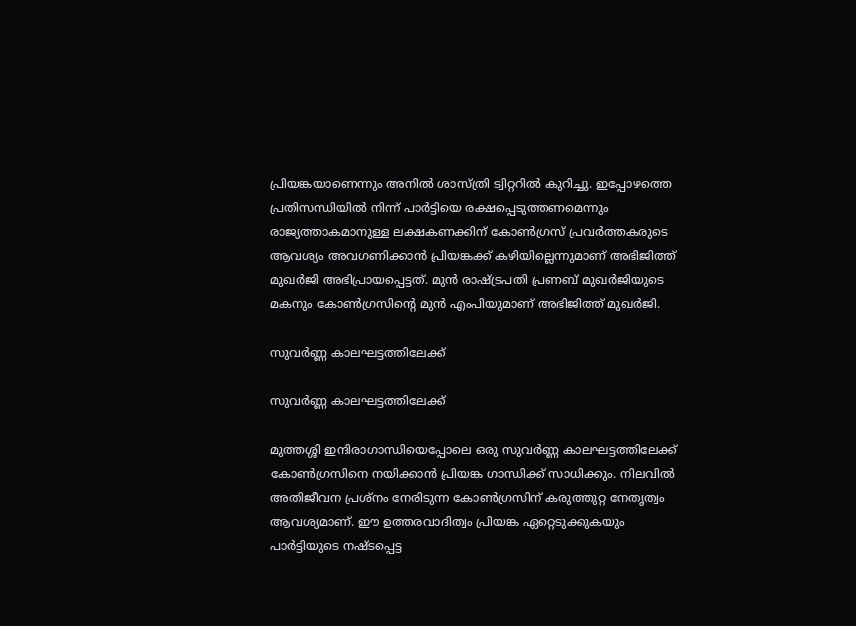പ്രിയങ്കയാണെന്നും അനില്‍ ശാസ്ത്രി ട്വിറ്ററില്‍ കുറിച്ചു. ഇപ്പോഴത്തെ പ്രതിസന്ധിയില്‍ നിന്ന് പാര്‍ട്ടിയെ രക്ഷപ്പെടുത്തണമെന്നും രാജ്യത്താകമാനുള്ള ലക്ഷകണക്കിന് കോണ്‍ഗ്രസ് പ്രവര്‍ത്തകരുടെ ആവശ്യം അവഗണിക്കാന്‍ പ്രിയങ്കക്ക് കഴിയില്ലെന്നുമാണ് അഭിജിത്ത് മുഖര്‍ജി അഭിപ്രായപ്പെട്ടത്. മുന്‍ രാഷ്ട്രപതി പ്രണബ് മുഖര്‍ജിയുടെ മകനും കോണ്‍ഗ്രസിന്‍റെ മുന്‍ എംപിയുമാണ് അഭിജിത്ത് മുഖര്‍ജി.

സുവര്‍ണ്ണ കാലഘട്ടത്തിലേക്ക്

സുവര്‍ണ്ണ കാലഘട്ടത്തിലേക്ക്

മുത്തശ്ശി ഇന്ദിരാഗാന്ധിയെപ്പോലെ ഒരു സുവര്‍ണ്ണ കാലഘട്ടത്തിലേക്ക് കോണ്‍ഗ്രസിനെ നയിക്കാന്‍ പ്രിയങ്ക ഗാന്ധിക്ക് സാധിക്കും. നിലവില്‍ അതിജീവന പ്രശ്നം നേരിടുന്ന കോണ്‍ഗ്രസിന് കരുത്തുറ്റ നേതൃത്വം ആവശ്യമാണ്. ഈ ഉത്തരവാദിത്വം പ്രിയങ്ക ഏറ്റെടുക്കുകയും പാര്‍ട്ടിയുടെ നഷ്ടപ്പെട്ട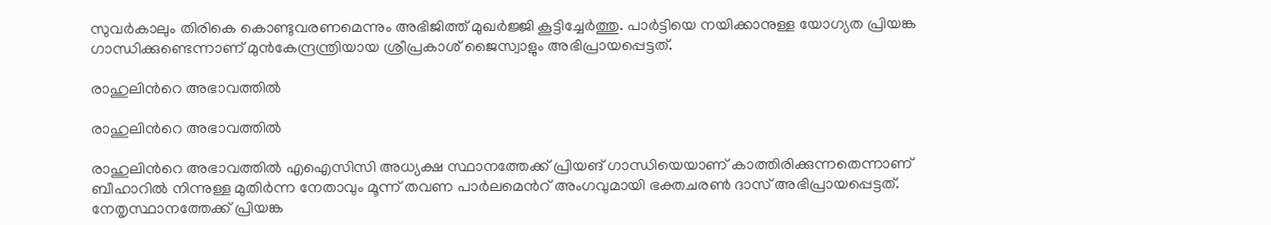സുവര്‍കാലും തിരികെ കൊണ്ടുവരണമെന്നും അഭിജിത്ത് മുഖര്‍ജ്ജി കൂട്ടിച്ചേര്‍ത്തു. പാര്‍ട്ടിയെ നയിക്കാനുള്ള യോഗ്യത പ്രിയങ്ക ഗാന്ധിക്കുണ്ടെന്നാണ് മുന്‍കേന്ദ്രന്ത്രിയായ ശ്രീപ്രകാശ് ജൈസ്വാളും അഭിപ്രായപ്പെട്ടത്.

രാഹുലിന്‍റെ അഭാവത്തില്‍

രാഹുലിന്‍റെ അഭാവത്തില്‍

രാഹുലിന്‍റെ അഭാവത്തില്‍ എഐസിസി അധ്യക്ഷ സ്ഥാനത്തേക്ക് പ്രിയങ് ഗാന്ധിയെയാണ് കാത്തിരിക്കുന്നതെന്നാണ് ബീഹാറില്‍ നിന്നുള്ള മുതിര്‍ന്ന നേതാവും മൂന്ന് തവണ പാര്‍ലമെന്‍റ് അംഗവുമായി ഭക്തചരണ്‍ ദാസ് അഭിപ്രായപ്പെട്ടത്. നേതൃസ്ഥാനത്തേക്ക് പ്രിയങ്ക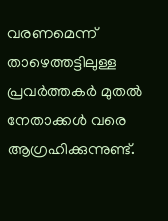വരണമെന്ന് താഴെത്തട്ടിലുള്ള പ്രവര്‍ത്തകര്‍ മുതല്‍ നേതാക്കള്‍ വരെ ആഗ്രഹിക്കുന്നുണ്ട്.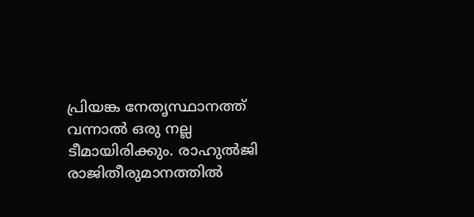പ്രിയങ്ക നേതൃസ്ഥാനത്ത് വന്നാല്‍ ഒരു നല്ല ടീമായിരിക്കും. രാഹുല്‍ജി രാജിതീരുമാനത്തില്‍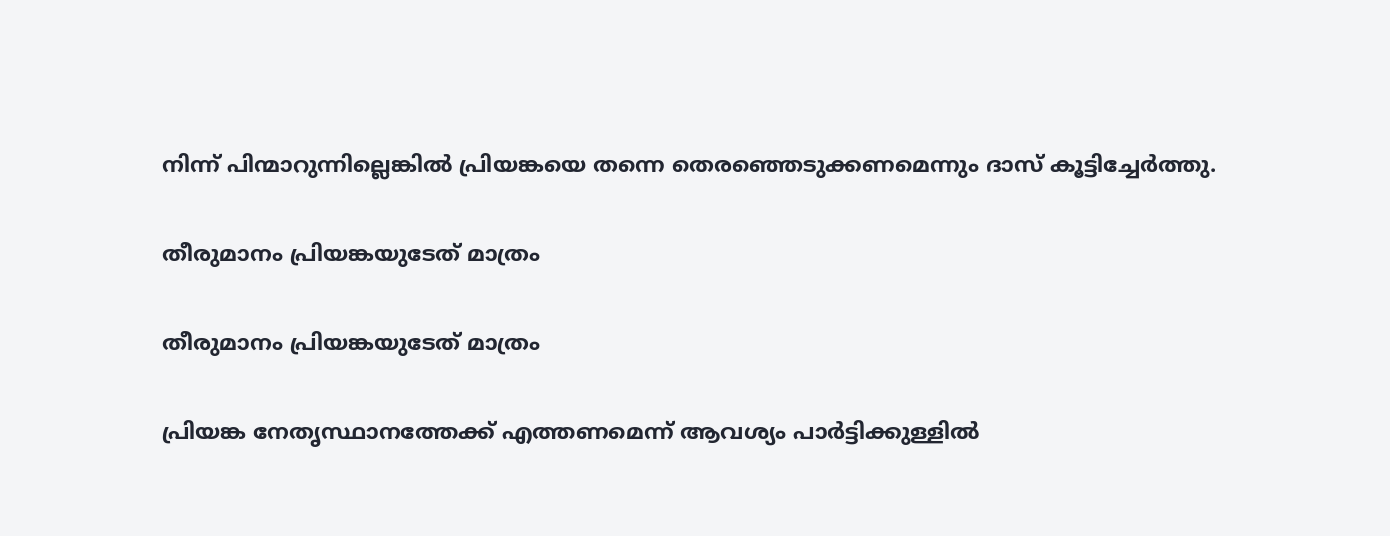നിന്ന് പിന്മാറുന്നില്ലെങ്കില്‍ പ്രിയങ്കയെ തന്നെ തെരഞ്ഞെടുക്കണമെന്നും ദാസ് കൂട്ടിച്ചേര്‍ത്തു.

തീരുമാനം പ്രിയങ്കയുടേത് മാത്രം

തീരുമാനം പ്രിയങ്കയുടേത് മാത്രം

പ്രിയങ്ക നേതൃസ്ഥാനത്തേക്ക് എത്തണമെന്ന് ആവശ്യം പാര്‍ട്ടിക്കുള്ളില്‍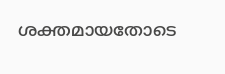ശക്തമായതോടെ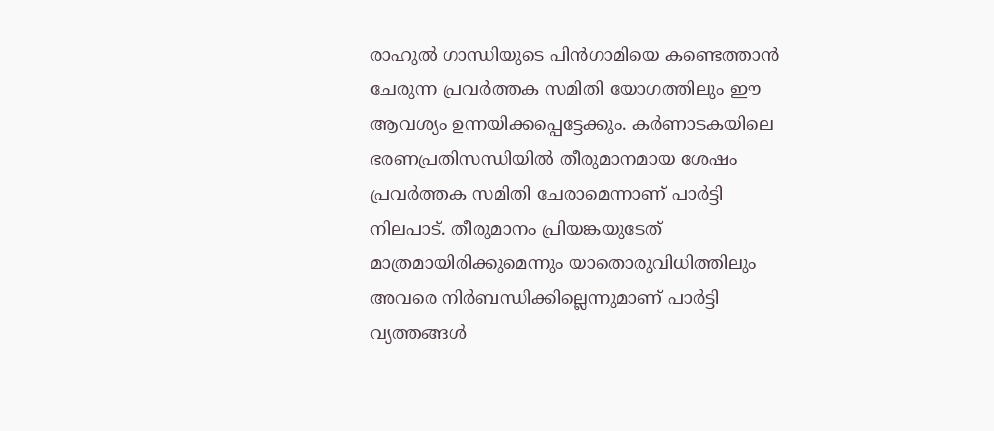രാഹുല്‍ ഗാന്ധിയുടെ പിന്‍ഗാമിയെ കണ്ടെത്താന്‍ ചേരുന്ന പ്രവര്‍ത്തക സമിതി യോഗത്തിലും ഈ ആവശ്യം ഉന്നയിക്കപ്പെട്ടേക്കും. കര്‍ണാടകയിലെ ഭരണപ്രതിസന്ധിയില്‍ തീരുമാനമായ ശേഷം പ്രവര്‍ത്തക സമിതി ചേരാമെന്നാണ് പാര്‍ട്ടി നിലപാട്. തീരുമാനം പ്രിയങ്കയുടേത് മാത്രമായിരിക്കുമെന്നും യാതൊരുവിധിത്തിലും അവരെ നിര്‍ബന്ധിക്കില്ലെന്നുമാണ് പാര്‍ട്ടി വ്യത്തങ്ങള്‍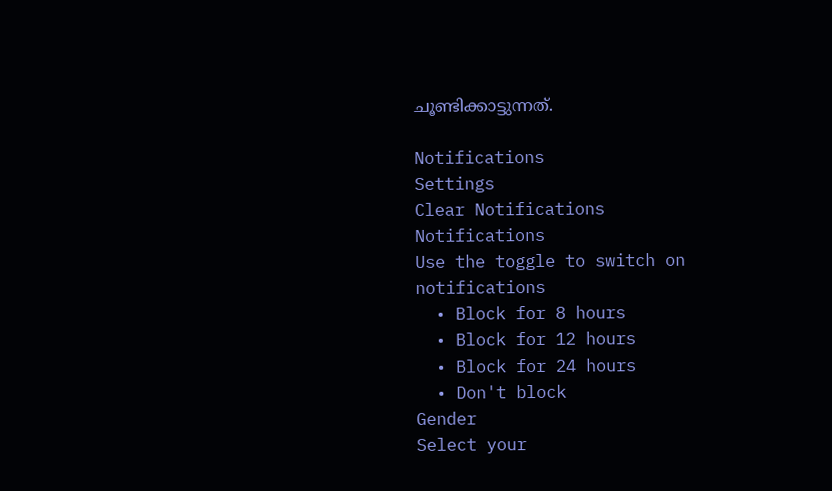ചൂണ്ടിക്കാട്ടുന്നത്.

Notifications
Settings
Clear Notifications
Notifications
Use the toggle to switch on notifications
  • Block for 8 hours
  • Block for 12 hours
  • Block for 24 hours
  • Don't block
Gender
Select your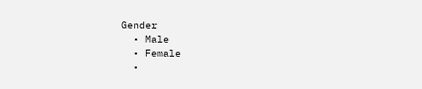Gender
  • Male
  • Female
  •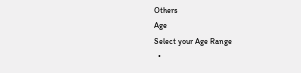Others
Age
Select your Age Range
  •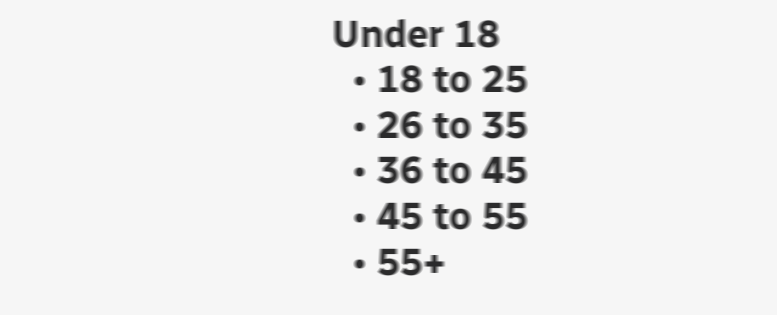Under 18
  • 18 to 25
  • 26 to 35
  • 36 to 45
  • 45 to 55
  • 55+